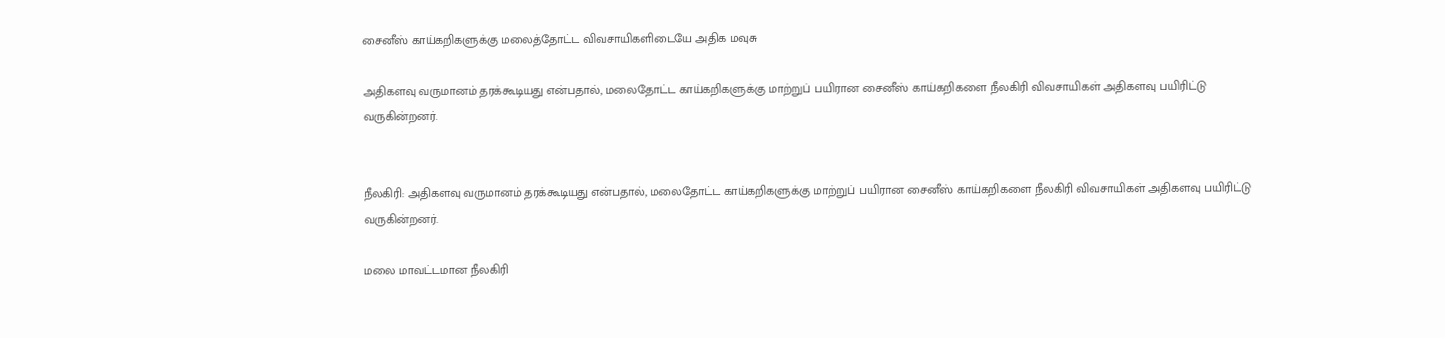சைனீஸ் காய்கறிகளுக்கு மலைத்தோட்ட விவசாயிகளிடையே அதிக மவுசு

அதிகளவு வருமானம் தரக்கூடியது என்பதால், மலைதோட்ட காய்கறிகளுக்கு மாற்றுப் பயிரான சைனீஸ் காய்கறிகளை நீலகிரி விவசாயிகள் அதிகளவு பயிரிட்டு வருகின்றனர்.


நீலகிரி: அதிகளவு வருமானம் தரக்கூடியது என்பதால், மலைதோட்ட காய்கறிகளுக்கு மாற்றுப் பயிரான சைனீஸ் காய்கறிகளை நீலகிரி விவசாயிகள் அதிகளவு பயிரிட்டு வருகின்றனர்.

மலை மாவட்டமான நீலகிரி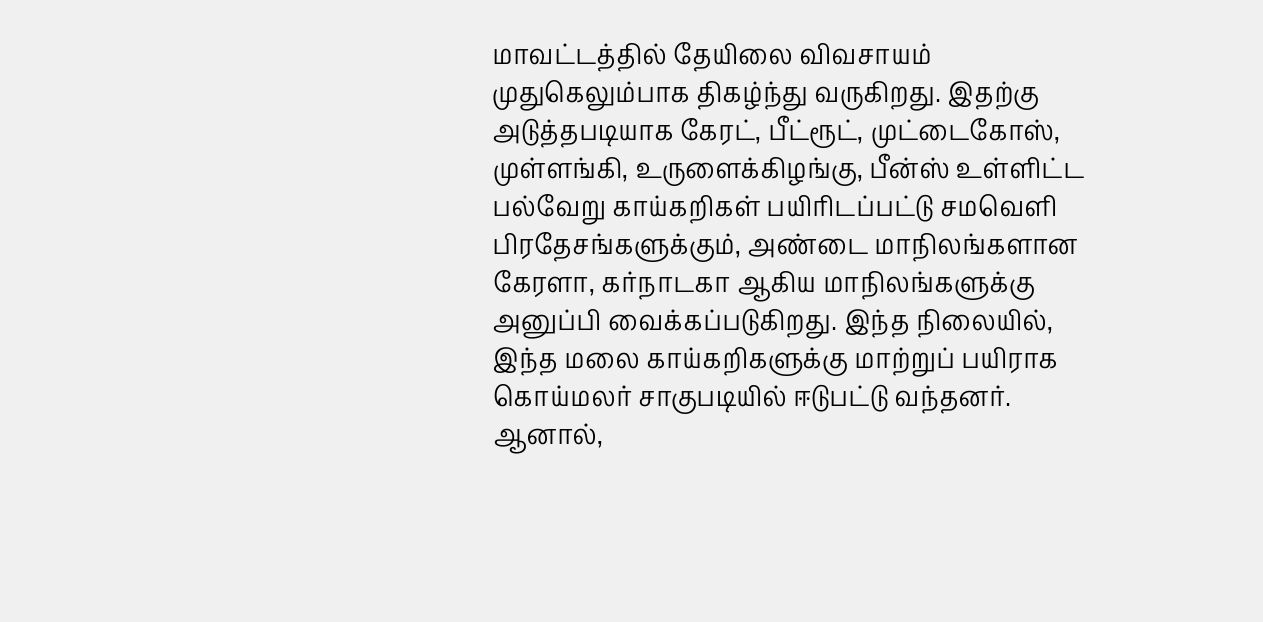மாவட்டத்தில் தேயிலை விவசாயம் முதுகெலும்பாக திகழ்ந்து வருகிறது. இதற்கு அடுத்தபடியாக கேரட், பீட்ரூட், முட்டைகோஸ், முள்ளங்கி, உருளைக்கிழங்கு, பீன்ஸ் உள்ளிட்ட பல்வேறு காய்கறிகள் பயிரிடப்பட்டு சமவெளி பிரதேசங்களுக்கும், அண்டை மாநிலங்களான கேரளா, கர்நாடகா ஆகிய மாநிலங்களுக்கு அனுப்பி வைக்கப்படுகிறது. இந்த நிலையில், இந்த மலை காய்கறிகளுக்கு மாற்றுப் பயிராக கொய்மலர் சாகுபடியில் ஈடுபட்டு வந்தனர். ஆனால்,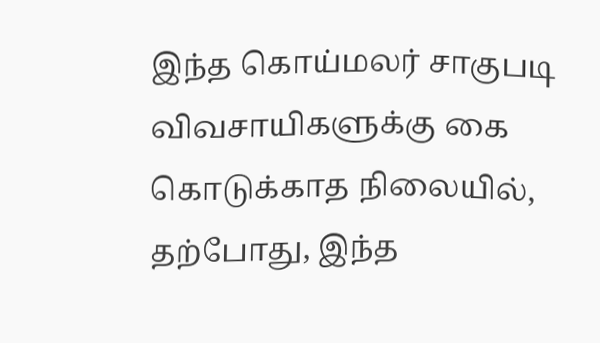இந்த கொய்மலர் சாகுபடி விவசாயிகளுக்கு கை கொடுக்காத நிலையில், தற்போது, இந்த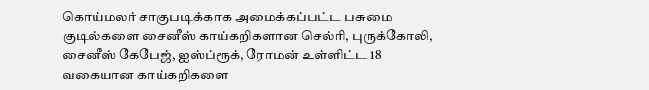கொய்மலர் சாகுபடிக்காக அமைக்கப்பட்ட பசுமை குடில்களை சைனீஸ் காய்கறிகளான செல்ரி, புருக்கோலி, சைனீஸ் கேபேஜ், ஐஸ்ப்ரூக், ரோமன் உள்ளிட்ட 18 வகையான காய்கறிகளை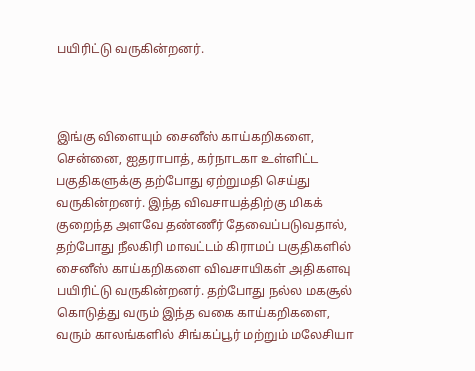பயிரிட்டு வருகின்றனர்.



இங்கு விளையும் சைனீஸ் காய்கறிகளை, சென்னை, ஐதராபாத், கர்நாடகா உள்ளிட்ட பகுதிகளுக்கு தற்போது ஏற்றுமதி செய்து வருகின்றனர். இந்த விவசாயத்திற்கு மிகக் குறைந்த அளவே தண்ணீர் தேவைப்படுவதால், தற்போது நீலகிரி மாவட்டம் கிராமப் பகுதிகளில் சைனீஸ் காய்கறிகளை விவசாயிகள் அதிகளவு பயிரிட்டு வருகின்றனர். தற்போது நல்ல மகசூல் கொடுத்து வரும் இந்த வகை காய்கறிகளை, வரும் காலங்களில் சிங்கப்பூர் மற்றும் மலேசியா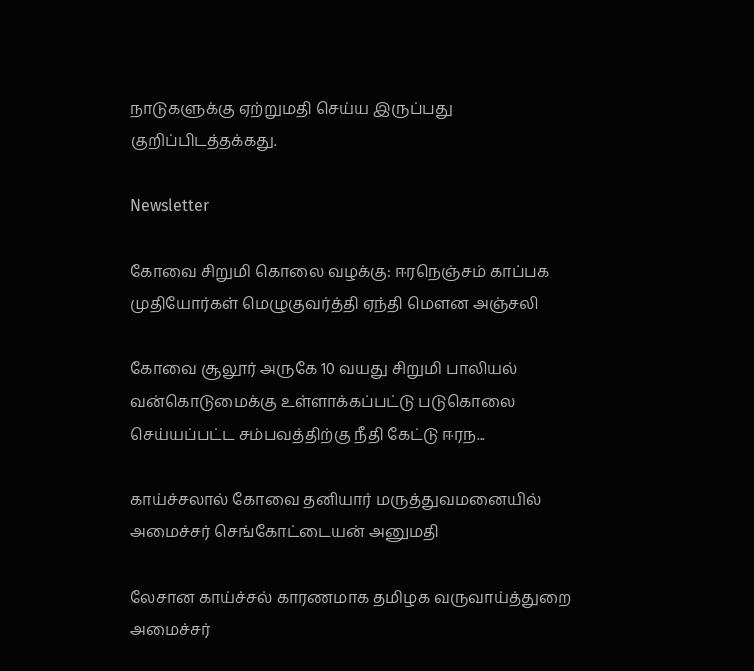நாடுகளுக்கு ஏற்றுமதி செய்ய இருப்பது குறிப்பிடத்தக்கது.

Newsletter

கோவை சிறுமி கொலை வழக்கு: ஈரநெஞ்சம் காப்பக முதியோர்கள் மெழுகுவர்த்தி ஏந்தி மௌன அஞ்சலி

கோவை சூலூர் அருகே 10 வயது சிறுமி பாலியல் வன்கொடுமைக்கு உள்ளாக்கப்பட்டு படுகொலை செய்யப்பட்ட சம்பவத்திற்கு நீதி கேட்டு ஈரந...

காய்ச்சலால் கோவை தனியார் மருத்துவமனையில் அமைச்சர் செங்கோட்டையன் அனுமதி

லேசான காய்ச்சல் காரணமாக தமிழக வருவாய்த்துறை அமைச்சர்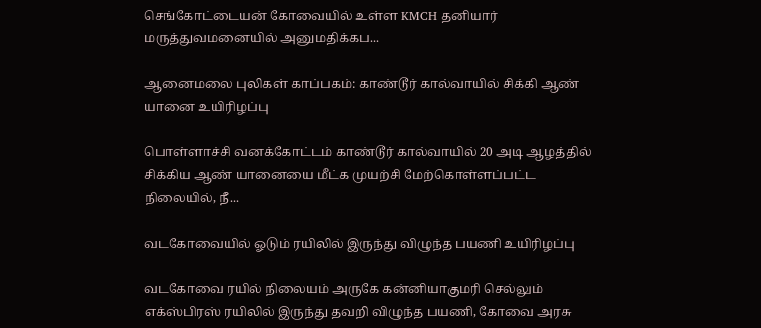செங்கோட்டையன் கோவையில் உள்ள KMCH தனியார் மருத்துவமனையில் அனுமதிக்கப...

ஆனைமலை புலிகள் காப்பகம்: காண்டூர் கால்வாயில் சிக்கி ஆண் யானை உயிரிழப்பு

பொள்ளாச்சி வனக்கோட்டம் காண்டூர் கால்வாயில் 20 அடி ஆழத்தில் சிக்கிய ஆண் யானையை மீட்க முயற்சி மேற்கொள்ளப்பட்ட நிலையில், நீ...

வடகோவையில் ஓடும் ரயிலில் இருந்து விழுந்த பயணி உயிரிழப்பு

வடகோவை ரயில் நிலையம் அருகே கன்னியாகுமரி செல்லும் எக்ஸ்பிரஸ் ரயிலில் இருந்து தவறி விழுந்த பயணி, கோவை அரசு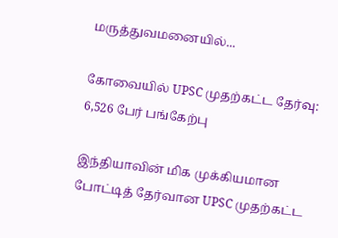மருத்துவமனையில்...

கோவையில் UPSC முதற்கட்ட தேர்வு: 6,526 பேர் பங்கேற்பு

இந்தியாவின் மிக முக்கியமான போட்டித் தேர்வான UPSC முதற்கட்ட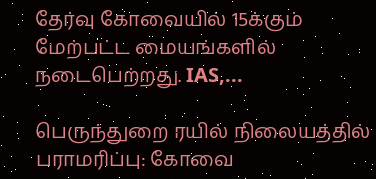தேர்வு கோவையில் 15க்கும் மேற்பட்ட மையங்களில் நடைபெற்றது. IAS,...

பெருந்துறை ரயில் நிலையத்தில் பராமரிப்பு: கோவை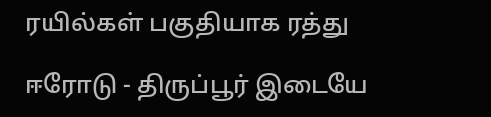ரயில்கள் பகுதியாக ரத்து

ஈரோடு - திருப்பூர் இடையே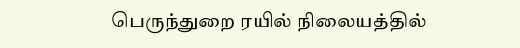பெருந்துறை ரயில் நிலையத்தில்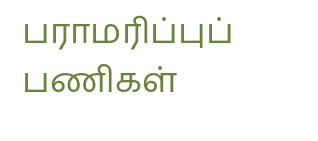பராமரிப்புப் பணிகள்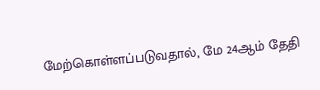மேற்கொள்ளப்படுவதால், மே 24ஆம் தேதி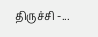திருச்சி -...